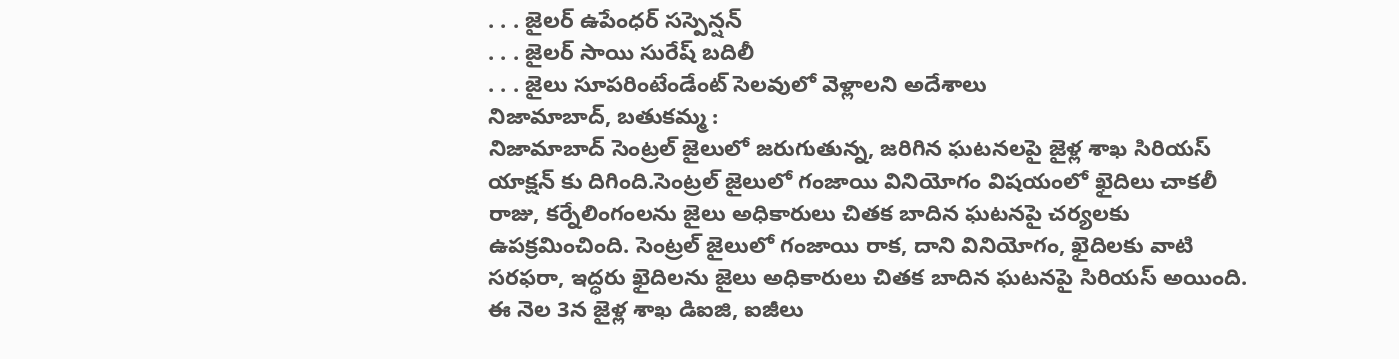. . . జైలర్ ఉపేంధర్ సస్పెన్షన్
. . . జైలర్ సాయి సురేష్ బదిలీ
. . . జైలు సూపరింటేండేంట్ సెలవులో వెళ్లాలని అదేశాలు
నిజామాబాద్, బతుకమ్మ :
నిజామాబాద్ సెంట్రల్ జైలులో జరుగుతున్న, జరిగిన ఘటనలపై జైళ్ల శాఖ సిరియస్ యాక్షన్ కు దిగింది.సెంట్రల్ జైలులో గంజాయి వినియోగం విషయంలో ఖైదిలు చాకలీ రాజు, కర్నేలింగంలను జైలు అధికారులు చితక బాదిన ఘటనపై చర్యలకు ఉపక్రమించింది. సెంట్రల్ జైలులో గంజాయి రాక, దాని వినియోగం, ఖైదిలకు వాటి సరఫరా, ఇద్ధరు ఖైదిలను జైలు అధికారులు చితక బాదిన ఘటనపై సిరియస్ అయింది. ఈ నెల 3న జైళ్ల శాఖ డిఐజి, ఐజీలు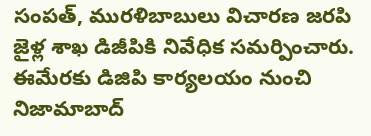సంపత్, మురళిబాబులు విచారణ జరపి జైళ్ల శాఖ డిజీపికి నివేధిక సమర్పించారు. ఈమేరకు డిజిపి కార్యలయం నుంచి నిజామాబాద్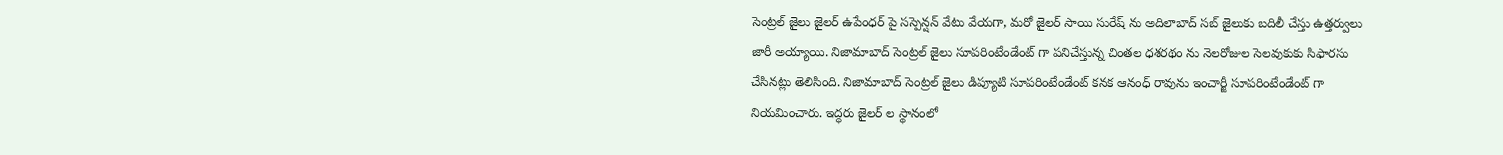సెంట్రల్ జైలు జైలర్ ఉపేంధర్ పై సస్పెన్షన్ వేటు వేయగా, మరో జైలర్ సాయి సురేష్ ను అదిలాబాద్ సబ్ జైలుకు బదిలీ చేస్తు ఉత్తర్వులు జారీ అయ్యాయి. నిజామాబాద్ సెంట్రల్ జైలు సూపరింటేండేంట్ గా పనిచేస్తున్న చింతల ధశరథం ను నెలరోజుల సెలవుకుకు సిఫారసు చేసినట్లు తెలిసింది. నిజామాబాద్ సెంట్రల్ జైలు డిప్యూటి సూపరింటేండేంట్ కనక ఆనంధ్ రావును ఇంచార్జీ సూపరింటేండేంట్ గా నియమించారు. ఇద్ధరు జైలర్ ల స్థానంలో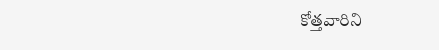కోత్తవారిని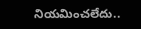నియమించలేదు..